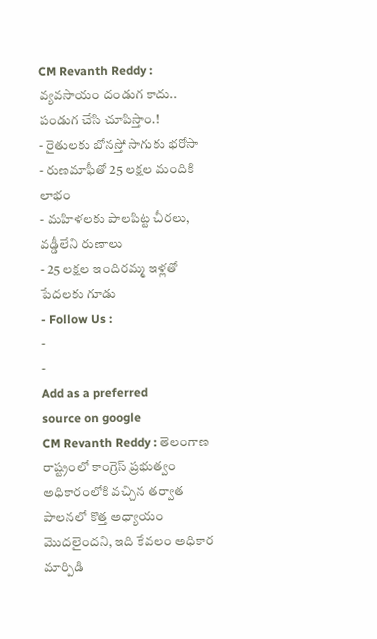CM Revanth Reddy : వ్యవసాయం దండుగ కాదు.. పండుగ చేసి చూపిస్తాం.!
- రైతులకు బోనస్తో సాగుకు భరోసా
- రుణమాఫీతో 25 లక్షల మందికి లాభం
- మహిళలకు పాలపిట్ట చీరలు, వడ్డీలేని రుణాలు
- 25 లక్షల ఇందిరమ్మ ఇళ్లతో పేదలకు గూడు
- Follow Us :
-
-
Add as a preferred
source on google
CM Revanth Reddy : తెలంగాణ రాష్ట్రంలో కాంగ్రెస్ ప్రభుత్వం అధికారంలోకి వచ్చిన తర్వాత పాలనలో కొత్త అధ్యాయం మొదలైందని, ఇది కేవలం అధికార మార్పిడి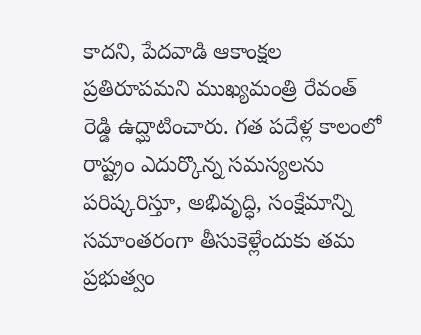కాదని, పేదవాడి ఆకాంక్షల ప్రతిరూపమని ముఖ్యమంత్రి రేవంత్ రెడ్డి ఉద్ఘాటించారు. గత పదేళ్ల కాలంలో రాష్ట్రం ఎదుర్కొన్న సమస్యలను పరిష్కరిస్తూ, అభివృద్ధి, సంక్షేమాన్ని సమాంతరంగా తీసుకెళ్లేందుకు తమ ప్రభుత్వం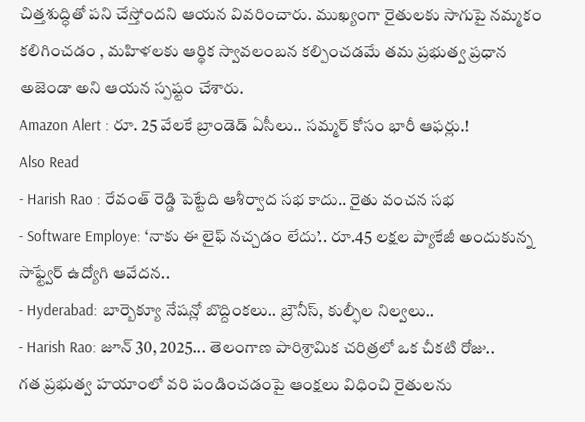చిత్తశుద్ధితో పని చేస్తోందని ఆయన వివరించారు. ముఖ్యంగా రైతులకు సాగుపై నమ్మకం కలిగించడం , మహిళలకు ఆర్థిక స్వావలంబన కల్పించడమే తమ ప్రభుత్వ ప్రధాన అజెండా అని ఆయన స్పష్టం చేశారు.
Amazon Alert : రూ. 25 వేలకే బ్రాండెడ్ ఏసీలు.. సమ్మర్ కోసం భారీ ఆఫర్లు.!
Also Read
- Harish Rao : రేవంత్ రెడ్డి పెట్టేది ఆశీర్వాద సభ కాదు.. రైతు వంచన సభ
- Software Employe: ‘నాకు ఈ లైఫ్ నచ్చడం లేదు’.. రూ.45 లక్షల ప్యాకేజీ అందుకున్న సాఫ్ట్వేర్ ఉద్యోగి ఆవేదన..
- Hyderabad: బార్బెక్యూ నేషన్లో బొద్దింకలు.. బ్రౌనీస్, కుల్ఫీల నిల్వలు..
- Harish Rao: జూన్ 30, 2025... తెలంగాణ పారిశ్రామిక చరిత్రలో ఒక చీకటి రోజు..
గత ప్రభుత్వ హయాంలో వరి పండించడంపై ఆంక్షలు విధించి రైతులను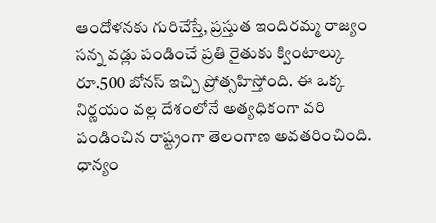ఆందోళనకు గురిచేస్తే, ప్రస్తుత ఇందిరమ్మ రాజ్యం సన్న వడ్లు పండించే ప్రతి రైతుకు క్వింటాల్కు రూ.500 బోనస్ ఇచ్చి ప్రోత్సహిస్తోంది. ఈ ఒక్క నిర్ణయం వల్ల దేశంలోనే అత్యధికంగా వరి పండించిన రాష్ట్రంగా తెలంగాణ అవతరించింది. ధాన్యం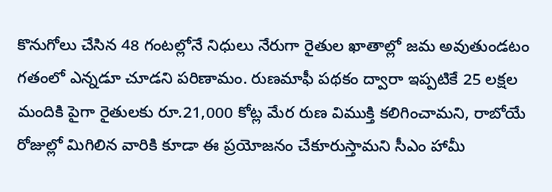కొనుగోలు చేసిన 48 గంటల్లోనే నిధులు నేరుగా రైతుల ఖాతాల్లో జమ అవుతుండటం గతంలో ఎన్నడూ చూడని పరిణామం. రుణమాఫీ పథకం ద్వారా ఇప్పటికే 25 లక్షల మందికి పైగా రైతులకు రూ.21,000 కోట్ల మేర రుణ విముక్తి కలిగించామని, రాబోయే రోజుల్లో మిగిలిన వారికి కూడా ఈ ప్రయోజనం చేకూరుస్తామని సీఎం హామీ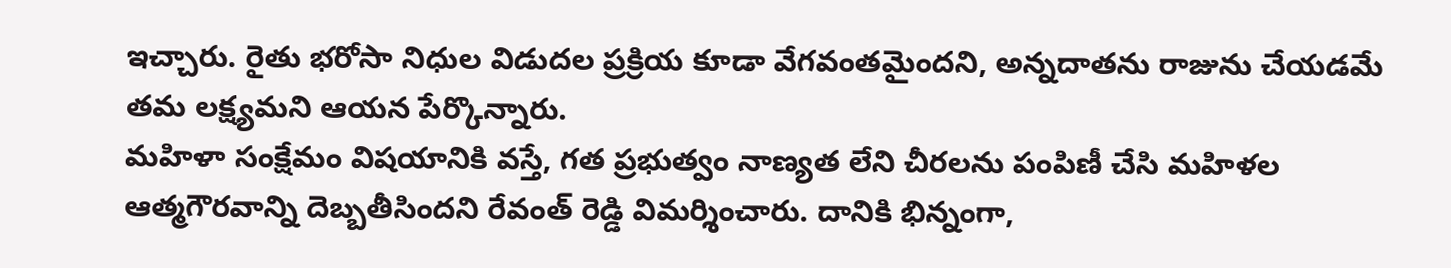ఇచ్చారు. రైతు భరోసా నిధుల విడుదల ప్రక్రియ కూడా వేగవంతమైందని, అన్నదాతను రాజును చేయడమే తమ లక్ష్యమని ఆయన పేర్కొన్నారు.
మహిళా సంక్షేమం విషయానికి వస్తే, గత ప్రభుత్వం నాణ్యత లేని చీరలను పంపిణీ చేసి మహిళల ఆత్మగౌరవాన్ని దెబ్బతీసిందని రేవంత్ రెడ్డి విమర్శించారు. దానికి భిన్నంగా,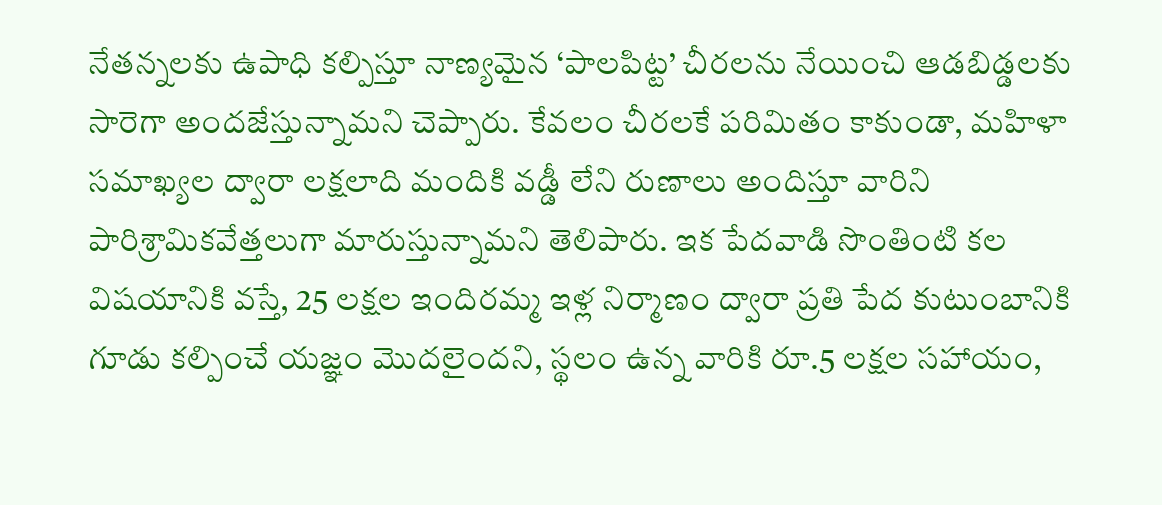నేతన్నలకు ఉపాధి కల్పిస్తూ నాణ్యమైన ‘పాలపిట్ట’ చీరలను నేయించి ఆడబిడ్డలకు సారెగా అందజేస్తున్నామని చెప్పారు. కేవలం చీరలకే పరిమితం కాకుండా, మహిళా సమాఖ్యల ద్వారా లక్షలాది మందికి వడ్డీ లేని రుణాలు అందిస్తూ వారిని పారిశ్రామికవేత్తలుగా మారుస్తున్నామని తెలిపారు. ఇక పేదవాడి సొంతింటి కల విషయానికి వస్తే, 25 లక్షల ఇందిరమ్మ ఇళ్ల నిర్మాణం ద్వారా ప్రతి పేద కుటుంబానికి గూడు కల్పించే యజ్ఞం మొదలైందని, స్థలం ఉన్న వారికి రూ.5 లక్షల సహాయం,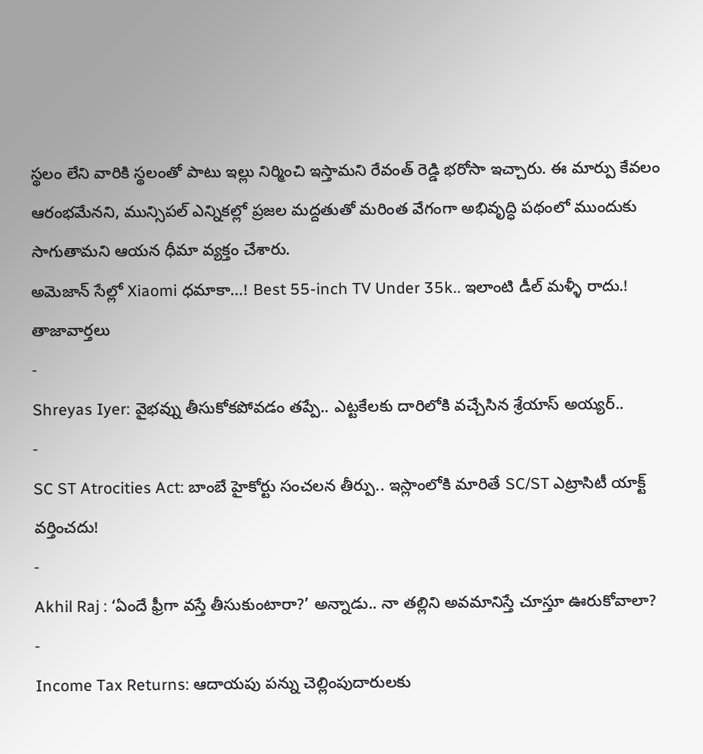స్థలం లేని వారికి స్థలంతో పాటు ఇల్లు నిర్మించి ఇస్తామని రేవంత్ రెడ్డి భరోసా ఇచ్చారు. ఈ మార్పు కేవలం ఆరంభమేనని, మున్సిపల్ ఎన్నికల్లో ప్రజల మద్దతుతో మరింత వేగంగా అభివృద్ధి పథంలో ముందుకు సాగుతామని ఆయన ధీమా వ్యక్తం చేశారు.
అమెజాన్ సేల్లో Xiaomi ధమాకా…! Best 55-inch TV Under 35k.. ఇలాంటి డీల్ మళ్ళీ రాదు.!
తాజావార్తలు
-
Shreyas Iyer: వైభవ్ను తీసుకోకపోవడం తప్పే.. ఎట్టకేలకు దారిలోకి వచ్చేసిన శ్రేయాస్ అయ్యర్..
-
SC ST Atrocities Act: బాంబే హైకోర్టు సంచలన తీర్పు.. ఇస్లాంలోకి మారితే SC/ST ఎట్రాసిటీ యాక్ట్ వర్తించదు!
-
Akhil Raj : ‘ఏందే ఫ్రీగా వస్తే తీసుకుంటారా?’ అన్నాడు.. నా తల్లిని అవమానిస్తే చూస్తూ ఊరుకోవాలా?
-
Income Tax Returns: ఆదాయపు పన్ను చెల్లింపుదారులకు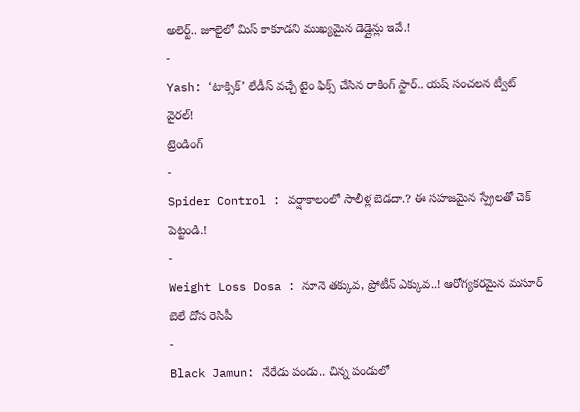అలెర్ట్.. జూలైలో మిస్ కాకూడని ముఖ్యమైన డెడ్లైన్లు ఇవే.!
-
Yash: ‘టాక్సిక్’ లేడీస్ వచ్చే టైం ఫిక్స్ చేసిన రాకింగ్ స్టార్.. యష్ సంచలన ట్వీట్ వైరల్!
ట్రెండింగ్
-
Spider Control : వర్షాకాలంలో సాలీళ్ల బెడదా.? ఈ సహజమైన స్ప్రేలతో చెక్ పెట్టండి.!
-
Weight Loss Dosa : నూనె తక్కువ, ప్రోటీన్ ఎక్కువ..! ఆరోగ్యకరమైన మసూర్ బెలే దోస రెసిపీ
-
Black Jamun: నేరేడు పండు.. చిన్న పండులో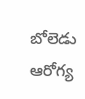బోలెడు ఆరోగ్య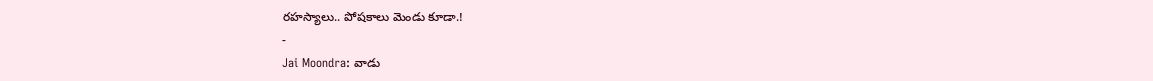రహస్యాలు.. పోషకాలు మెండు కూడా.!
-
Jai Moondra: వాడు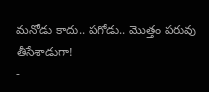మనోడు కాదు.. పగోడు.. మొత్తం పరువు తీసేశాడుగా!
-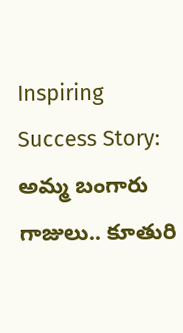Inspiring Success Story: అమ్మ బంగారు గాజులు.. కూతురి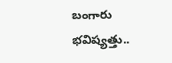బంగారు భవిష్యత్తు..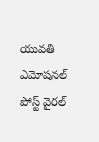యువతి ఎమోషనల్ పోస్ట్ వైరల్